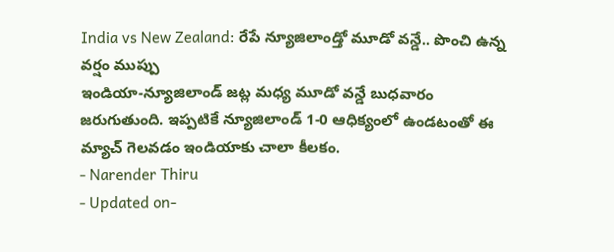India vs New Zealand: రేపే న్యూజిలాండ్తో మూడో వన్డే.. పొంచి ఉన్న వర్షం ముప్పు
ఇండియా-న్యూజిలాండ్ జట్ల మధ్య మూడో వన్డే బుధవారం జరుగుతుంది. ఇప్పటికే న్యూజిలాండ్ 1-0 ఆధిక్యంలో ఉండటంతో ఈ మ్యాచ్ గెలవడం ఇండియాకు చాలా కీలకం.
- Narender Thiru
- Updated on-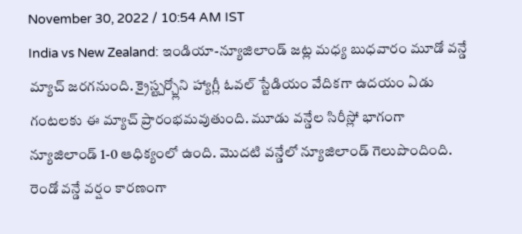November 30, 2022 / 10:54 AM IST
India vs New Zealand: ఇండియా-న్యూజిలాండ్ జట్ల మధ్య బుధవారం మూడో వన్డే మ్యాచ్ జరగనుంది. క్రైస్ట్చర్చ్లోని హ్యాగ్లీ ఓవల్ స్టేడియం వేదికగా ఉదయం ఏడు గంటలకు ఈ మ్యాచ్ ప్రారంభమవుతుంది. మూడు వన్డేల సిరీస్లో భాగంగా న్యూజిలాండ్ 1-0 ఆధిక్యంలో ఉంది. మొదటి వన్డేలో న్యూజిలాండ్ గెలుపొందింది. రెండో వన్డే వర్షం కారణంగా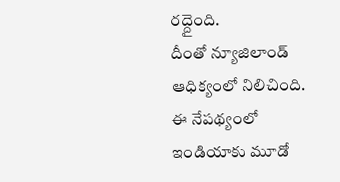రద్దైంది.
దీంతో న్యూజిలాండ్ ఆధిక్యంలో నిలిచింది. ఈ నేపథ్యంలో ఇండియాకు మూడో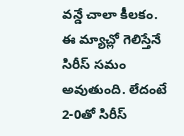వన్డే చాలా కీలకం. ఈ మ్యాచ్లో గెలిస్తేనే సిరీస్ సమం అవుతుంది. లేదంటే 2-0తో సిరీస్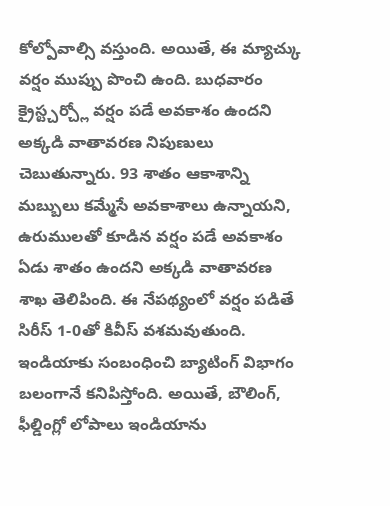కోల్పోవాల్సి వస్తుంది. అయితే, ఈ మ్యాచ్కు వర్షం ముప్పు పొంచి ఉంది. బుధవారం క్రైస్ట్చర్చ్లో వర్షం పడే అవకాశం ఉందని అక్కడి వాతావరణ నిపుణులు చెబుతున్నారు. 93 శాతం ఆకాశాన్ని మబ్బులు కమ్మేసే అవకాశాలు ఉన్నాయని, ఉరుములతో కూడిన వర్షం పడే అవకాశం ఏడు శాతం ఉందని అక్కడి వాతావరణ శాఖ తెలిపింది. ఈ నేపథ్యంలో వర్షం పడితే సిరీస్ 1-0తో కివీస్ వశమవుతుంది. ఇండియాకు సంబంధించి బ్యాటింగ్ విభాగం బలంగానే కనిపిస్తోంది. అయితే, బౌలింగ్, ఫీల్డింగ్లో లోపాలు ఇండియాను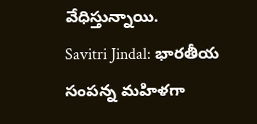వేధిస్తున్నాయి.
Savitri Jindal: భారతీయ సంపన్న మహిళగా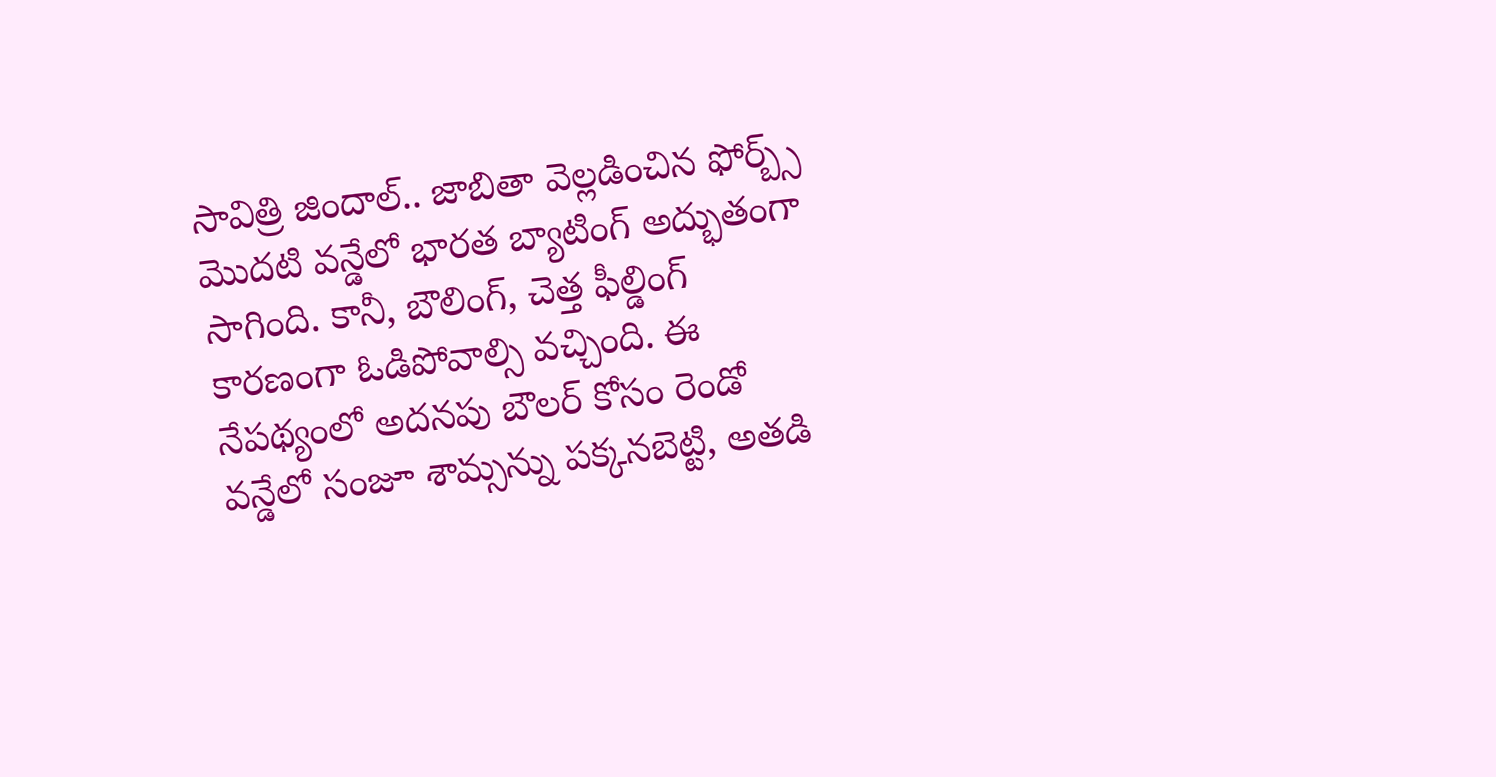సావిత్రి జిందాల్.. జాబితా వెల్లడించిన ఫోర్బ్స్
మొదటి వన్డేలో భారత బ్యాటింగ్ అద్భుతంగా సాగింది. కానీ, బౌలింగ్, చెత్త ఫీల్డింగ్ కారణంగా ఓడిపోవాల్సి వచ్చింది. ఈ నేపథ్యంలో అదనపు బౌలర్ కోసం రెండో వన్డేలో సంజూ శామ్సన్ను పక్కనబెట్టి, అతడి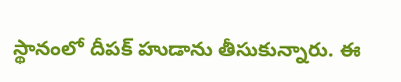స్థానంలో దీపక్ హుడాను తీసుకున్నారు. ఈ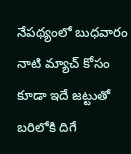నేపథ్యంలో బుధవారం నాటి మ్యాచ్ కోసం కూడా ఇదే జట్టుతో బరిలోకి దిగే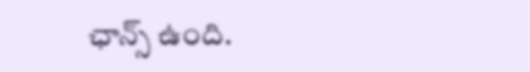ఛాన్స్ ఉంది.